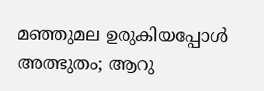മഞ്ഞുമല ഉരുകിയപ്പോൾ അത്ഭുതം; ആറു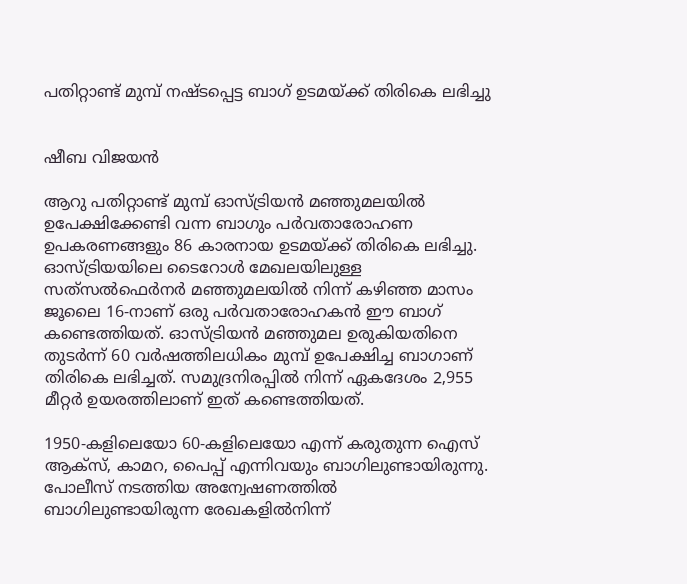പതിറ്റാണ്ട് മുമ്പ് നഷ്ടപ്പെട്ട ബാഗ് ഉടമയ്ക്ക് തിരികെ ലഭിച്ചു


ഷീബ വിജയൻ

ആറു പതിറ്റാണ്ട് മുമ്പ് ഓസ്ട്രിയൻ മഞ്ഞുമലയിൽ ഉപേക്ഷിക്കേണ്ടി വന്ന ബാഗും പർവതാരോഹണ ഉപകരണങ്ങളും 86 കാരനായ ഉടമയ്ക്ക് തിരികെ ലഭിച്ചു. ഓസ്ട്രിയയിലെ ടൈറോൾ മേഖലയിലുള്ള സത്‍സൽഫെർനർ മഞ്ഞുമലയിൽ നിന്ന് കഴിഞ്ഞ മാസം ജൂലൈ 16-നാണ് ഒരു പർവതാരോഹകൻ ഈ ബാഗ് കണ്ടെത്തിയത്. ഓസ്ട്രിയൻ മഞ്ഞുമല ഉരുകിയതിനെ തുടർന്ന് 60 വർഷത്തിലധികം മുമ്പ് ഉപേക്ഷിച്ച ബാഗാണ് തിരികെ ലഭിച്ചത്. സമുദ്രനിരപ്പിൽ നിന്ന് ഏകദേശം 2,955 മീറ്റർ ഉയരത്തിലാണ് ഇത് കണ്ടെത്തിയത്.

1950-കളിലെയോ 60-കളിലെയോ എന്ന് കരുതുന്ന ഐസ് ആക്സ്, കാമറ, പൈപ്പ് എന്നിവയും ബാഗിലുണ്ടായിരുന്നു. പോലീസ് നടത്തിയ അന്വേഷണത്തിൽ ബാഗിലുണ്ടായിരുന്ന രേഖകളിൽനിന്ന്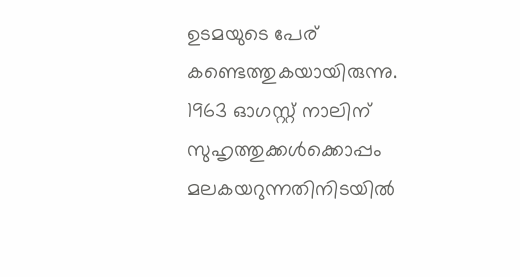ഉടമയുടെ പേര് കണ്ടെത്തുകയായിരുന്നു. 1963 ഓഗസ്റ്റ് നാലിന് സുഹൃത്തുക്കൾക്കൊപ്പം മലകയറുന്നതിനിടയിൽ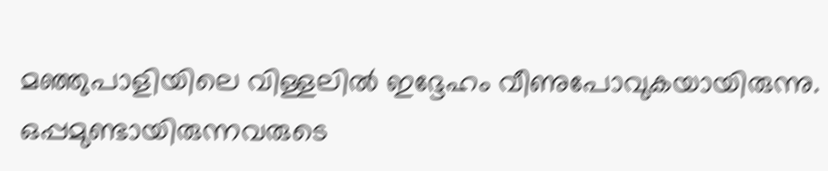മഞ്ഞുപാളിയിലെ വിള്ളലിൽ ഇദ്ദേഹം വീണുപോവുകയായിരുന്നു. ഒപ്പമുണ്ടായിരുന്നവരുടെ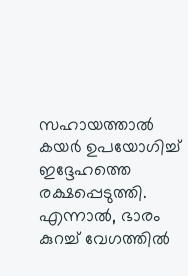സഹായത്താൽ കയർ ഉപയോഗിച്ച് ഇദ്ദേഹത്തെ രക്ഷപ്പെടുത്തി. എന്നാൽ, ഭാരം കുറച്ച് വേഗത്തിൽ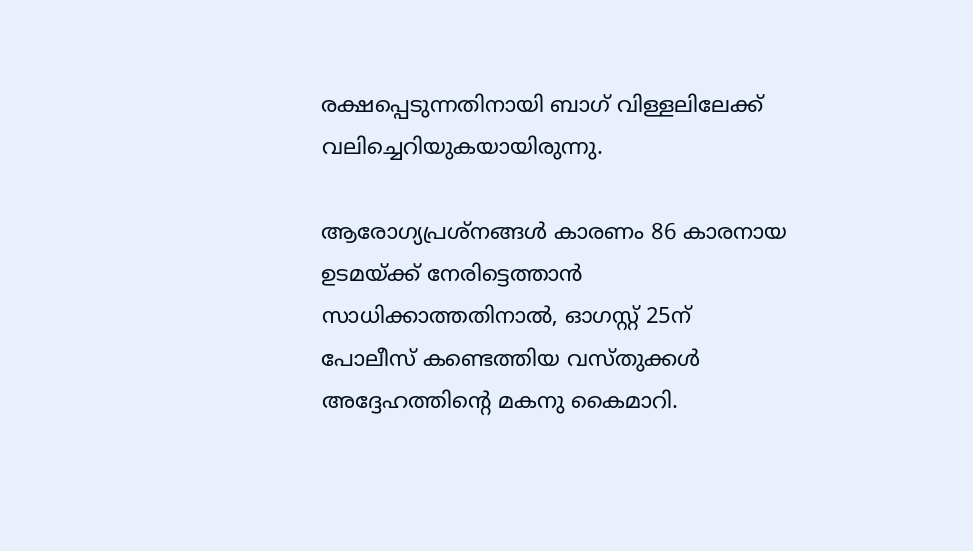രക്ഷപ്പെടുന്നതിനായി ബാഗ് വിള്ളലിലേക്ക് വലിച്ചെറിയുകയായിരുന്നു.

ആരോഗ്യപ്രശ്നങ്ങൾ കാരണം 86 കാരനായ ഉടമയ്ക്ക് നേരിട്ടെത്താൻ സാധിക്കാത്തതിനാൽ, ഓഗസ്റ്റ് 25ന് പോലീസ് കണ്ടെത്തിയ വസ്തുക്കൾ അദ്ദേഹത്തിന്റെ മകനു കൈമാറി.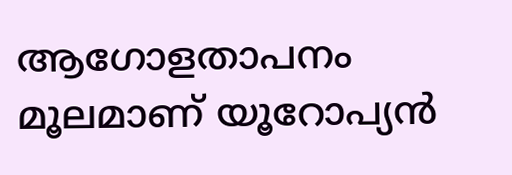ആഗോളതാപനം മൂലമാണ് യൂറോപ്യൻ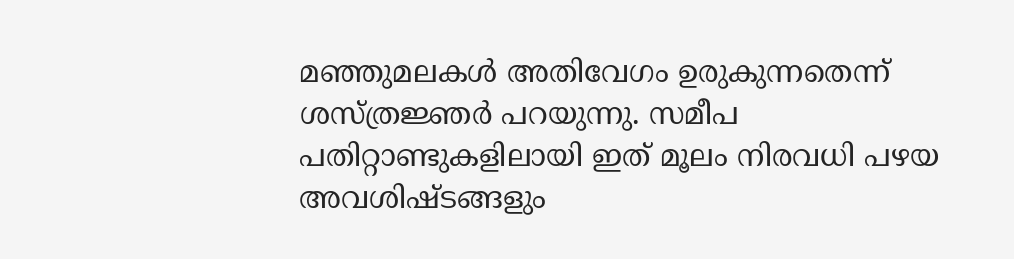മഞ്ഞുമലകൾ അതിവേഗം ഉരുകുന്നതെന്ന് ശസ്ത്രജ്ഞർ പറയുന്നു. സമീപ പതിറ്റാണ്ടുകളിലായി ഇത് മൂലം നിരവധി പഴയ അവശിഷ്ടങ്ങളും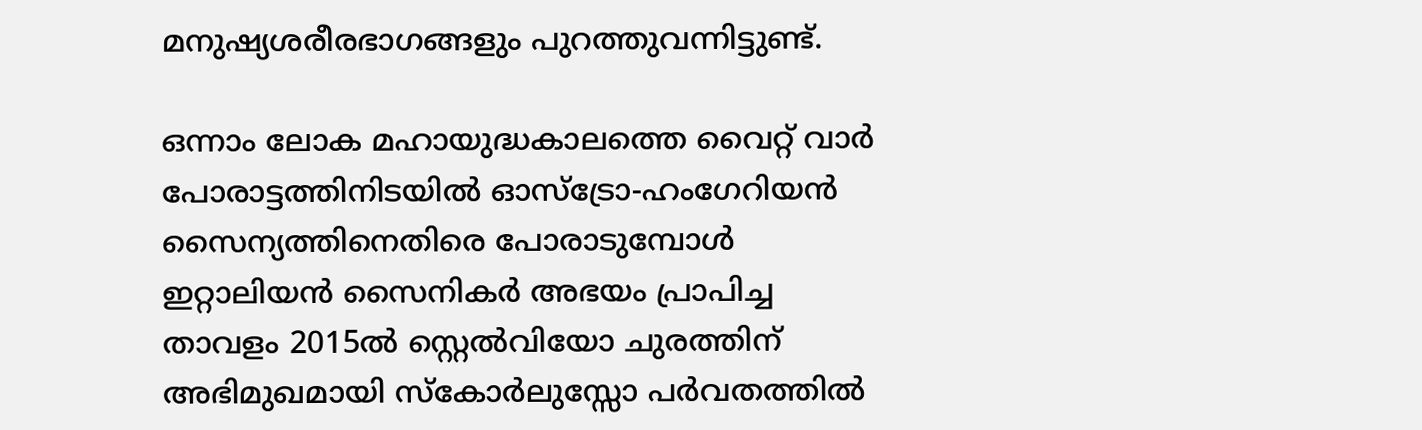മനുഷ്യശരീരഭാഗങ്ങളും പുറത്തുവന്നിട്ടുണ്ട്.

ഒന്നാം ലോക മഹായുദ്ധകാലത്തെ വൈറ്റ് വാർ പോരാട്ടത്തിനിടയിൽ ഓസ്ട്രോ-ഹംഗേറിയൻ സൈന്യത്തിനെതിരെ പോരാടുമ്പോൾ ഇറ്റാലിയൻ സൈനികർ അഭയം പ്രാപിച്ച താവളം 2015ൽ സ്റ്റെൽവിയോ ചുരത്തിന് അഭിമുഖമായി സ്കോർലുസ്സോ പർവതത്തിൽ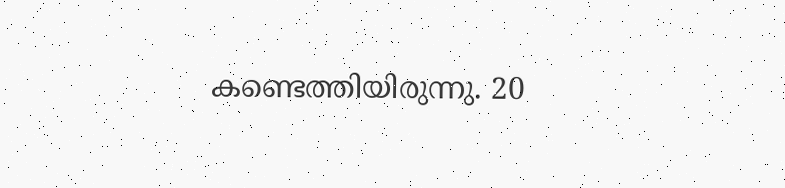കണ്ടെത്തിയിരുന്നു. 20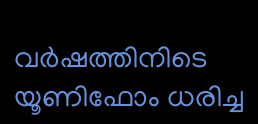വർഷത്തിനിടെ യൂണിഫോം ധരിച്ച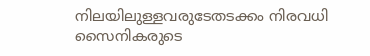നിലയിലുള്ളവരുടേതടക്കം നിരവധി സൈനികരുടെ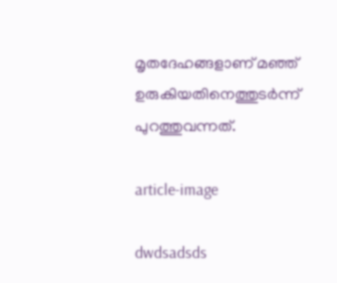മൃതദേഹങ്ങളാണ് മഞ്ഞ് ഉരുകിയതിനെത്തുടർന്ന് പുറത്തുവന്നത്.

article-image

dwdsadsds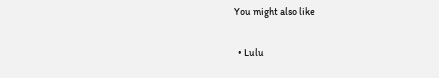You might also like

  • Lulu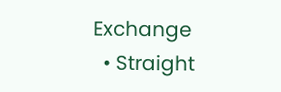Exchange
  • Straight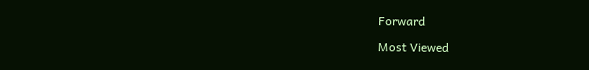Forward

Most Viewed